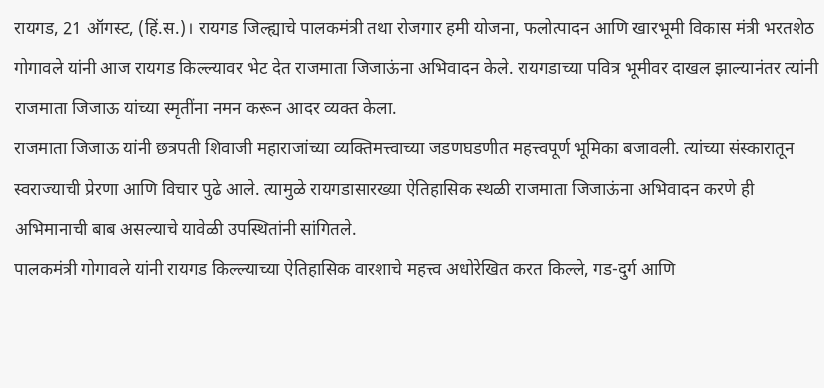रायगड, 21 ऑगस्ट, (हिं.स.)। रायगड जिल्ह्याचे पालकमंत्री तथा रोजगार हमी योजना, फलोत्पादन आणि खारभूमी विकास मंत्री भरतशेठ गोगावले यांनी आज रायगड किल्ल्यावर भेट देत राजमाता जिजाऊंना अभिवादन केले. रायगडाच्या पवित्र भूमीवर दाखल झाल्यानंतर त्यांनी राजमाता जिजाऊ यांच्या स्मृतींना नमन करून आदर व्यक्त केला.
राजमाता जिजाऊ यांनी छत्रपती शिवाजी महाराजांच्या व्यक्तिमत्त्वाच्या जडणघडणीत महत्त्वपूर्ण भूमिका बजावली. त्यांच्या संस्कारातून स्वराज्याची प्रेरणा आणि विचार पुढे आले. त्यामुळे रायगडासारख्या ऐतिहासिक स्थळी राजमाता जिजाऊंना अभिवादन करणे ही अभिमानाची बाब असल्याचे यावेळी उपस्थितांनी सांगितले.
पालकमंत्री गोगावले यांनी रायगड किल्ल्याच्या ऐतिहासिक वारशाचे महत्त्व अधोरेखित करत किल्ले, गड-दुर्ग आणि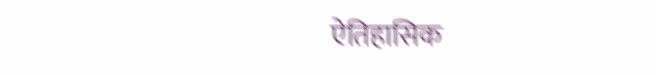ऐतिहासिक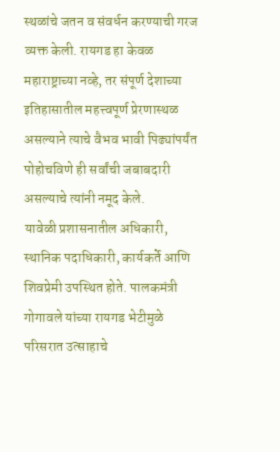स्थळांचे जतन व संवर्धन करण्याची गरज व्यक्त केली. रायगड हा केवळ महाराष्ट्राच्या नव्हे, तर संपूर्ण देशाच्या इतिहासातील महत्त्वपूर्ण प्रेरणास्थळ असल्याने त्याचे वैभव भावी पिढ्यांपर्यंत पोहोचविणे ही सर्वांची जबाबदारी असल्याचे त्यांनी नमूद केले.
यावेळी प्रशासनातील अधिकारी, स्थानिक पदाधिकारी, कार्यकर्ते आणि शिवप्रेमी उपस्थित होते. पालकमंत्री गोगावले यांच्या रायगड भेटीमुळे परिसरात उत्साहाचे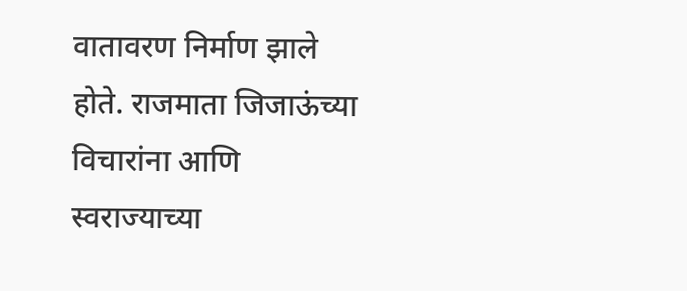वातावरण निर्माण झाले होते. राजमाता जिजाऊंच्या विचारांना आणि स्वराज्याच्या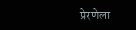प्रेरणेला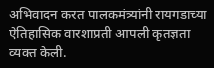अभिवादन करत पालकमंत्र्यांनी रायगडाच्या ऐतिहासिक वारशाप्रती आपली कृतज्ञता व्यक्त केली.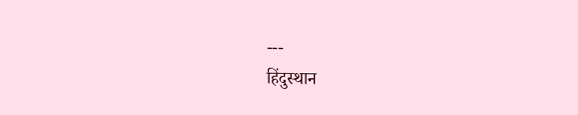---
हिंदुस्थान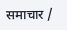समाचार /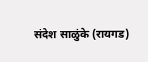संदेश साळुंके (रायगड)